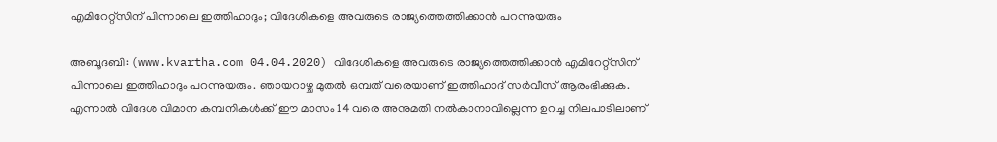എമിറേറ്റ്‌സിന് പിന്നാലെ ഇത്തിഹാദും; വിദേശികളെ അവരുടെ രാജ്യത്തെത്തിക്കാന്‍ പറന്നുയരും

അബൂദബി: (www.kvartha.com 04.04.2020) വിദേശികളെ അവരുടെ രാജ്യത്തെത്തിക്കാന്‍ എമിറേറ്റ്‌സിന് പിന്നാലെ ഇത്തിഹാദും പറന്നുയരും. ഞായറാഴ്ച മുതല്‍ ഒമ്പത് വരെയാണ് ഇത്തിഹാദ് സര്‍വീസ് ആരംഭിക്കുക. എന്നാല്‍ വിദേശ വിമാന കമ്പനികള്‍ക്ക് ഈ മാസം 14 വരെ അനുമതി നല്‍കാനാവില്ലെന്ന ഉറച്ച നിലപാടിലാണ്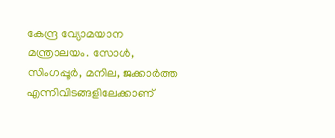കേന്ദ്ര വ്യോമയാന മന്ത്രാലയം. സോള്‍, സിംഗപ്പൂര്‍, മനില, ജക്കാര്‍ത്ത എന്നിവിടങ്ങളിലേക്കാണ്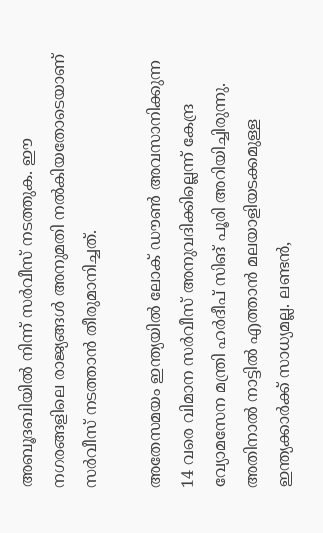അബൂദബിയില്‍ നിന്ന് സര്‍വീസ് നടത്തുക. ഈ നഗരങ്ങളിലെ രാജ്യങ്ങള്‍ അനുമതി നല്‍കിയതോടെയാണ് സര്‍വീസ് നടത്താന്‍ തീരുമാനിച്ചത്.

അതേസമയം ഇന്ത്യയില്‍ ലോക് ഡൗണ്‍ അവസാനിക്കുന്ന 14 വരെ വിമാന സര്‍വീസ് അനുവദിക്കില്ലെന്ന് കേന്ദ്ര വ്യോമസേന മന്ത്രി ഹര്‍ദീപ് സിങ് പൂരി അറിയിച്ചിരുന്നു. അതിനാല്‍ നാട്ടില്‍ എത്താന്‍ മലയാളിയടക്കമുള്ള ഇന്ത്യക്കാര്‍ക്ക് സാധ്യമല്ല. ലണ്ടന്‍,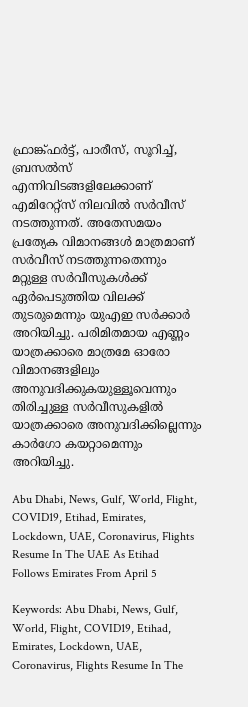ഫ്രാങ്ക്ഫര്‍ട്ട്, പാരീസ്, സൂറിച്ച്, ബ്രസല്‍സ് എന്നിവിടങ്ങളിലേക്കാണ് എമിറേറ്റ്‌സ് നിലവില്‍ സര്‍വീസ് നടത്തുന്നത്. അതേസമയം പ്രത്യേക വിമാനങ്ങള്‍ മാത്രമാണ് സര്‍വീസ് നടത്തുന്നതെന്നും മറ്റുള്ള സര്‍വീസുകള്‍ക്ക് ഏര്‍പെടുത്തിയ വിലക്ക് തുടരുമെന്നും യുഎഇ സര്‍ക്കാര്‍ അറിയിച്ചു. പരിമിതമായ എണ്ണം യാത്രക്കാരെ മാത്രമേ ഓരോ വിമാനങ്ങളിലും അനുവദിക്കുകയുള്ളൂവെന്നും തിരിച്ചുള്ള സര്‍വീസുകളില്‍ യാത്രക്കാരെ അനുവദിക്കില്ലെന്നും കാര്‍ഗോ കയറ്റാമെന്നും അറിയിച്ചു.

Abu Dhabi, News, Gulf, World, Flight, COVID19, Etihad, Emirates, Lockdown, UAE, Coronavirus, Flights Resume In The UAE As Etihad Follows Emirates From April 5

Keywords: Abu Dhabi, News, Gulf, World, Flight, COVID19, Etihad, Emirates, Lockdown, UAE, Coronavirus, Flights Resume In The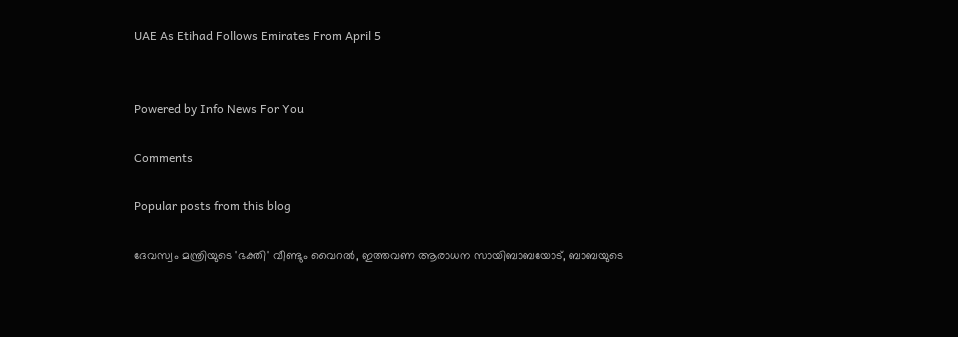UAE As Etihad Follows Emirates From April 5


Powered by Info News For You

Comments

Popular posts from this blog

ദേവസ്വം മന്ത്രിയുടെ 'ഭക്തി' വീണ്ടും വൈറല്‍, ഇത്തവണ ആരാധന സായിബാബയോട്, ബാബയുടെ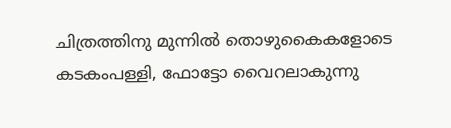ചിത്രത്തിനു മുന്നില്‍ തൊഴുകൈകളോടെ കടകംപള്ളി, ഫോട്ടോ വൈറലാകുന്നു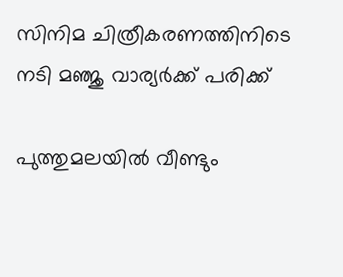സിനിമ ചിത്രീകരണത്തിനിടെ നടി മഞ്ജു വാര്യര്‍ക്ക് പരിക്ക്

പുത്തുമലയില്‍ വീണ്ടും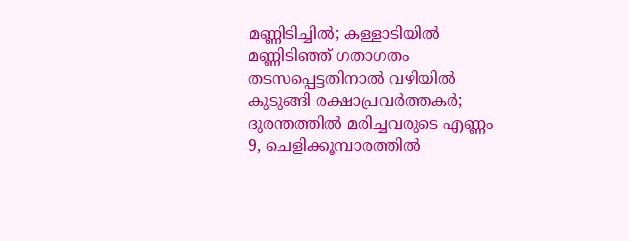മണ്ണിടിച്ചില്‍; കള്ളാടിയില്‍ മണ്ണിടിഞ്ഞ് ഗതാഗതം തടസപ്പെട്ടതിനാല്‍ വഴിയില്‍ കുടുങ്ങി രക്ഷാപ്രവര്‍ത്തകര്‍; ദുരന്തത്തില്‍ മരിച്ചവരുടെ എണ്ണം 9, ചെളിക്കൂമ്പാരത്തില്‍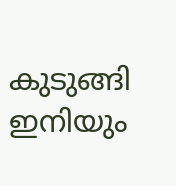കുടുങ്ങി ഇനിയും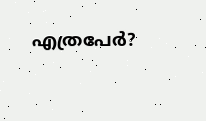എത്രപേര്‍?